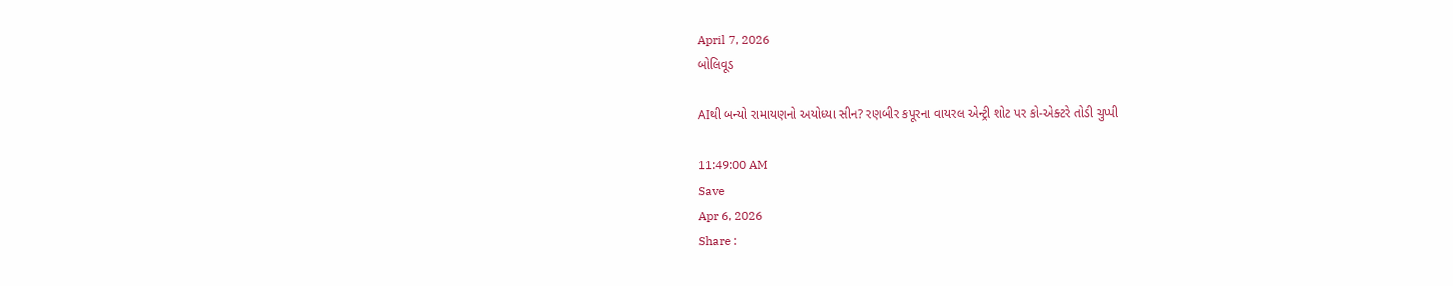April 7, 2026
બોલિવૂડ

AIથી બન્યો રામાયણનો અયોધ્યા સીન? રણબીર કપૂરના વાયરલ એન્ટ્રી શોટ પર કો-એક્ટરે તોડી ચુપ્પી

11:49:00 AM
Save
Apr 6, 2026
Share :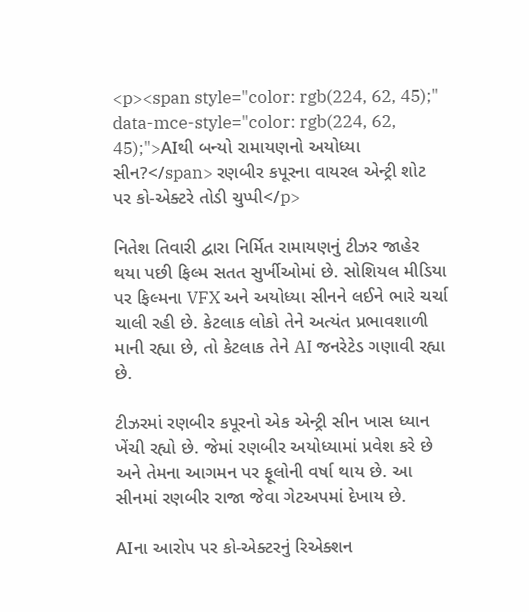<p><span style="color: rgb(224, 62, 45);" data-mce-style="color: rgb(224, 62, 45);">AIથી બન્યો રામાયણનો અયોધ્યા સીન?</span> રણબીર કપૂરના વાયરલ એન્ટ્રી શોટ પર કો-એક્ટરે તોડી ચુપ્પી</p>

નિતેશ તિવારી દ્વારા નિર્મિત રામાયણનું ટીઝર જાહેર થયા પછી ફિલ્મ સતત સુર્ખીઓમાં છે. સોશિયલ મીડિયા પર ફિલ્મના VFX અને અયોધ્યા સીનને લઈને ભારે ચર્ચા ચાલી રહી છે. કેટલાક લોકો તેને અત્યંત પ્રભાવશાળી માની રહ્યા છે, તો કેટલાક તેને AI જનરેટેડ ગણાવી રહ્યા છે.

ટીઝરમાં રણબીર કપૂરનો એક એન્ટ્રી સીન ખાસ ધ્યાન ખેંચી રહ્યો છે. જેમાં રણબીર અયોધ્યામાં પ્રવેશ કરે છે અને તેમના આગમન પર ફૂલોની વર્ષા થાય છે. આ સીનમાં રણબીર રાજા જેવા ગેટઅપમાં દેખાય છે.

AIના આરોપ પર કો-એક્ટરનું રિએક્શન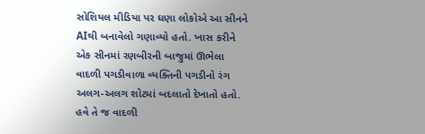સોશિયલ મીડિયા પર ઘણા લોકોએ આ સીનને AIથી બનાવેલો ગણાવ્યો હતો. ખાસ કરીને એક સીનમાં રણબીરની બાજુમાં ઊભેલા વાદળી પગડીવાળા વ્યક્તિની પગડીનો રંગ અલગ-અલગ શોટમાં બદલાતો દેખાતો હતો. હવે તે જ વાદળી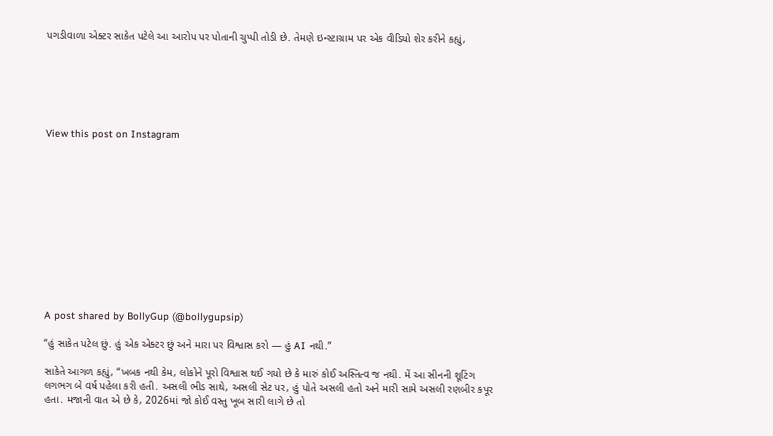પગડીવાળા એક્ટર સાકેત પટેલે આ આરોપ પર પોતાની ચુપ્પી તોડી છે. તેમણે ઇન્સ્ટાગ્રામ પર એક વીડિયો શેર કરીને કહ્યું,






View this post on Instagram












A post shared by BollyGup (@bollygupsip)

“હું સાકેત પટેલ છું. હું એક એક્ટર છું અને મારા પર વિશ્વાસ કરો — હું AI નથી.”

સાકેતે આગળ કહ્યું, “ખબક નથી કેમ, લોકોને પૂરો વિશ્વાસ થઈ ગયો છે કે મારું કોઈ અસ્તિત્વ જ નથી. મેં આ સીનની શૂટિંગ લગભગ બે વર્ષ પહેલા કરી હતી. અસલી ભીડ સાથે, અસલી સેટ પર, હું પોતે અસલી હતો અને મારી સામે અસલી રણબીર કપૂર હતા. મજાની વાત એ છે કે, 2026માં જો કોઈ વસ્તુ ખૂબ સારી લાગે છે તો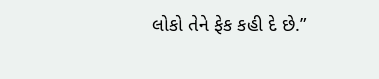લોકો તેને ફેક કહી દે છે.”